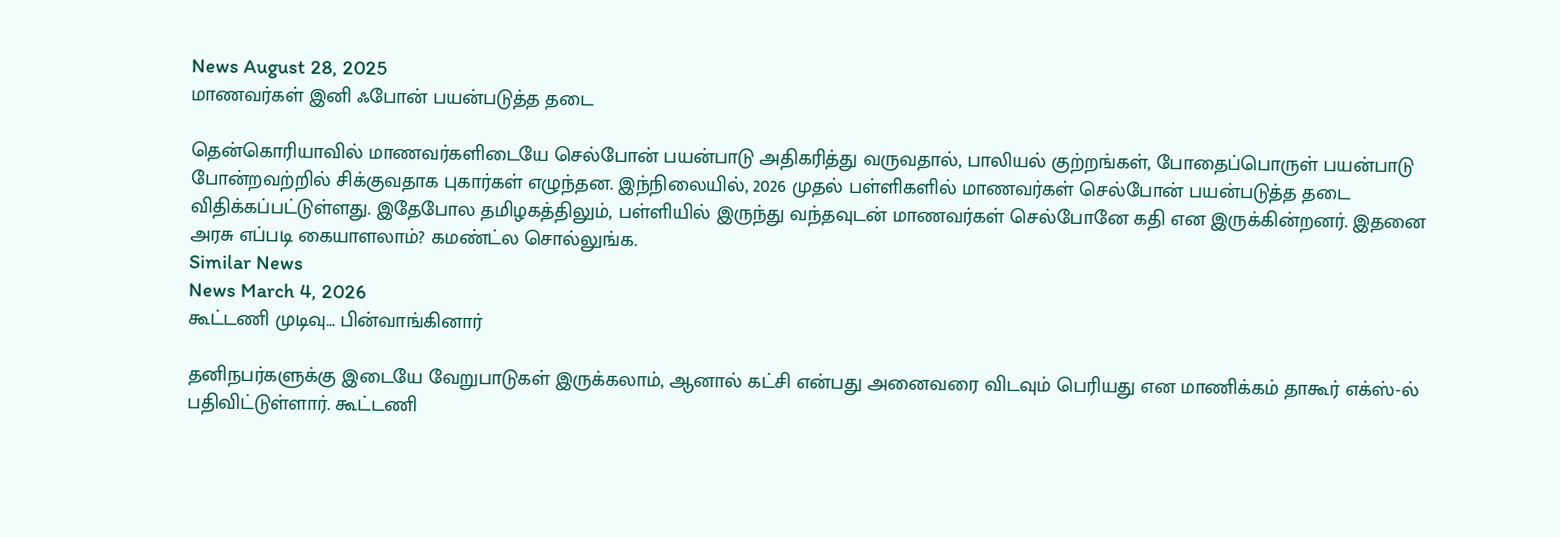News August 28, 2025
மாணவர்கள் இனி ஃபோன் பயன்படுத்த தடை

தென்கொரியாவில் மாணவர்களிடையே செல்போன் பயன்பாடு அதிகரித்து வருவதால், பாலியல் குற்றங்கள், போதைப்பொருள் பயன்பாடு போன்றவற்றில் சிக்குவதாக புகார்கள் எழுந்தன. இந்நிலையில், 2026 முதல் பள்ளிகளில் மாணவர்கள் செல்போன் பயன்படுத்த தடை விதிக்கப்பட்டுள்ளது. இதேபோல தமிழகத்திலும், பள்ளியில் இருந்து வந்தவுடன் மாணவர்கள் செல்போனே கதி என இருக்கின்றனர். இதனை அரசு எப்படி கையாளலாம்? கமண்ட்ல சொல்லுங்க.
Similar News
News March 4, 2026
கூட்டணி முடிவு… பின்வாங்கினார்

தனிநபர்களுக்கு இடையே வேறுபாடுகள் இருக்கலாம், ஆனால் கட்சி என்பது அனைவரை விடவும் பெரியது என மாணிக்கம் தாகூர் எக்ஸ்-ல் பதிவிட்டுள்ளார். கூட்டணி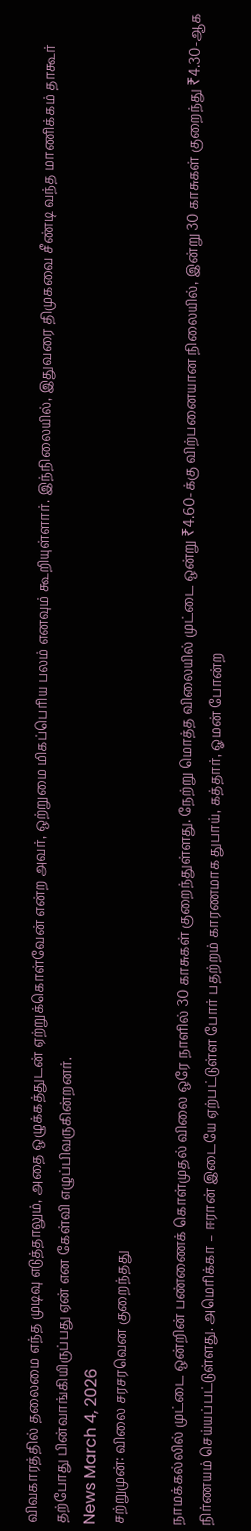விவகாரத்தில் தலைமை எந்த முடிவு எடுத்தாலும், அதை ஒழுக்கத்துடன் ஏற்றுக்கொள்வேன் என்ற அவர், ஒற்றுமை மிகப்பெரிய பலம் எனவும் கூறியுள்ளார். இந்நிலையில், இதுவரை திமுகவை சீண்டி வந்த மாணிக்கம் தாகூர் தற்போது பின்வாங்கியிருப்பது ஏன் என கேள்வி எழுப்பிவருகின்றனர்.
News March 4, 2026
சற்றுமுன்: விலை சரசரவென குறைந்தது

நாமக்கல்லில் முட்டை ஒன்றின் பண்ணைக் கொள்முதல் விலை ஒரே நாளில் 30 காசுகள் குறைந்துள்ளது. நேற்று மொத்த விலையில் முட்டை ஒன்று ₹4.60-க்கு விற்பனையான நிலையில், இன்று 30 காசுகள் குறைந்து ₹4.30-ஆக நிர்ணயம் செய்யப்பட்டுள்ளது. அமெரிக்கா – ஈரான் இடையே ஏற்பட்டுள்ள போர் பதற்றம் காரணமாக துபாய், கத்தார், ஓமன் போன்ற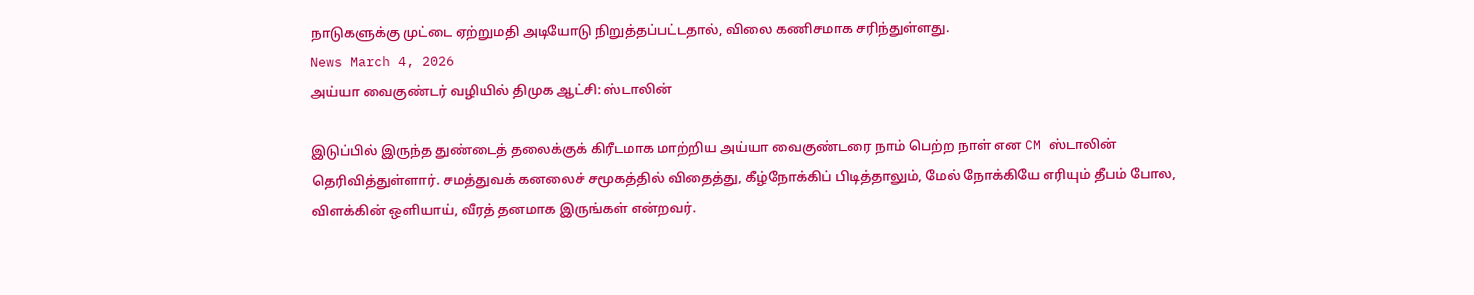நாடுகளுக்கு முட்டை ஏற்றுமதி அடியோடு நிறுத்தப்பட்டதால், விலை கணிசமாக சரிந்துள்ளது.
News March 4, 2026
அய்யா வைகுண்டர் வழியில் திமுக ஆட்சி: ஸ்டாலின்

இடுப்பில் இருந்த துண்டைத் தலைக்குக் கிரீடமாக மாற்றிய அய்யா வைகுண்டரை நாம் பெற்ற நாள் என CM ஸ்டாலின் தெரிவித்துள்ளார். சமத்துவக் கனலைச் சமூகத்தில் விதைத்து, கீழ்நோக்கிப் பிடித்தாலும், மேல் நோக்கியே எரியும் தீபம் போல, விளக்கின் ஒளியாய், வீரத் தனமாக இருங்கள் என்றவர்.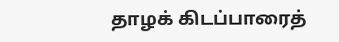தாழக் கிடப்பாரைத்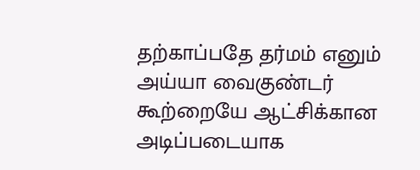தற்காப்பதே தர்மம் எனும் அய்யா வைகுண்டர் கூற்றையே ஆட்சிக்கான அடிப்படையாக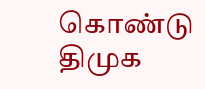கொண்டு திமுக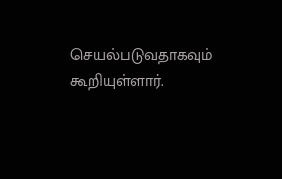செயல்படுவதாகவும் கூறியுள்ளார்.